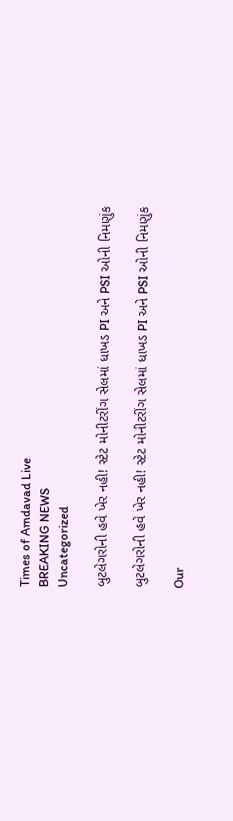Times of Amdavad Live
BREAKING NEWS
Uncategorized

બુટલેગરોની હવે ખેર નહી! સ્ટેટ મોનીટરીંગ સેલમાં ધાખડ PI અને PSI ઓની નિમણુંક

બુટલેગરોની હવે ખેર નહી! સ્ટેટ મોનીટરીંગ સેલમાં ધાખડ PI અને PSI ઓની નિમણુંક

Our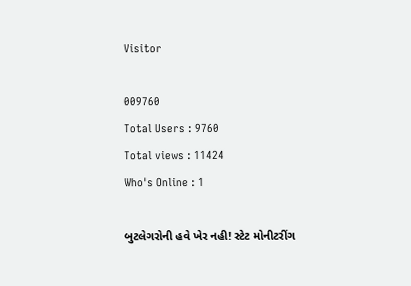Visitor

009760
Total Users : 9760
Total views : 11424
Who's Online : 1

બુટલેગરોની હવે ખેર નહી! સ્ટેટ મોનીટરીંગ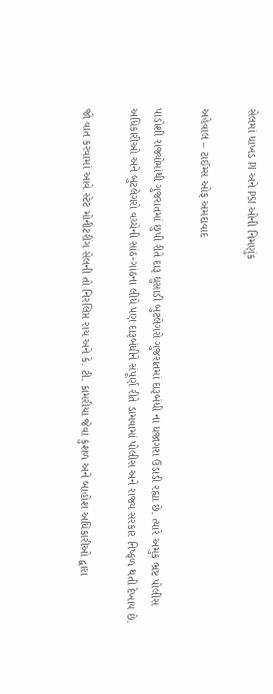સેલમાં ધાખડ PI અને PSI ઓની નિમણુંક

અહેવાલ – ટાઈમ્સ ઓફ અમદાવાદ

પાડોશી રાજ્યોમાંથી ગુજરાતમાં છુપી રીતે દારૂ ઘુસાડી બુટલેગરો ગુજરાતમાં દારૂબંધી ના ધજાગરા ઉડાડી રહ્યા છે. ત્યારે અમુક ભ્રષ્ટ પોલીસ અધિકારીઓ અને બુટલેગરો વચ્ચેની સાંઠ-ગાંઠના લીધે પણ દારૂબંધીને સંપૂર્ણ રીતે ડામવામાં પોલીસ અને રાજ્ય સરકાર નિષ્ફળ થતી દેખાય છે.

જો વાત કરવામાં આવે સ્ટેટ મોનીટરીંગ સેલની તો નિરલિપ્ત રાય અને કે. ટી. કામરીયા જેવા કુશળ અને બાહોશ અધિકારીઓ દ્વારા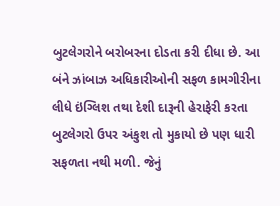બુટલેગરોને બરોબરના દોડતા કરી દીધા છે. આ બંને ઝાંબાઝ અધિકારીઓની સફળ કામગીરીના લીધે ઇંગ્લિશ તથા દેશી દારૂની હેરાફેરી કરતા બુટલેગરો ઉપર અંકુશ તો મુકાયો છે પણ ધારી સફળતા નથી મળી. જેનું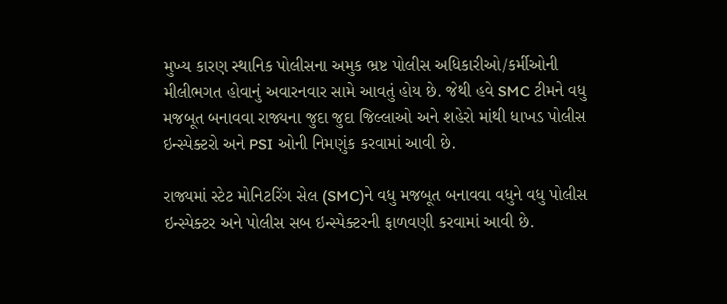મુખ્ય કારણ સ્થાનિક પોલીસના અમુક ભ્રષ્ટ પોલીસ અધિકારીઓ/કર્મીઓની મીલીભગત હોવાનું અવારનવાર સામે આવતું હોય છે. જેથી હવે SMC ટીમને વધુ મજબૂત બનાવવા રાજ્યના જુદા જુદા જિલ્લાઓ અને શહેરો માંથી ધાખડ પોલીસ ઇન્સ્પેક્ટરો અને PSI ઓની નિમણુંક કરવામાં આવી છે.

રાજ્યમાં સ્ટેટ મોનિટરિંગ સેલ (SMC)ને વધુ મજબૂત બનાવવા વધુને વધુ પોલીસ ઇન્સ્પેક્ટર અને પોલીસ સબ ઇન્સ્પેક્ટરની ફાળવણી કરવામાં આવી છે.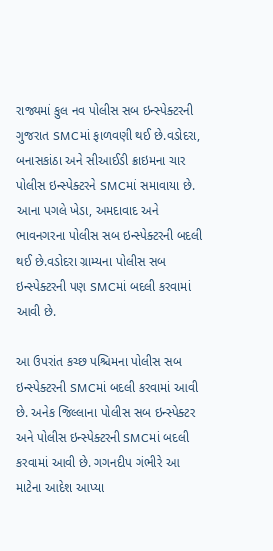રાજ્યમાં કુલ નવ પોલીસ સબ ઇન્સ્પેક્ટરની ગુજરાત SMCમાં ફાળવણી થઈ છે.વડોદરા, બનાસકાંઠા અને સીઆઈડી ક્રાઇમના ચાર પોલીસ ઇન્સ્પેક્ટરને SMCમાં સમાવાયા છે. આના પગલે ખેડા, અમદાવાદ અને ભાવનગરના પોલીસ સબ ઇન્સ્પેક્ટરની બદલી થઈ છે.વડોદરા ગ્રામ્યના પોલીસ સબ ઇન્સ્પેક્ટરની પણ SMCમાં બદલી કરવામાં આવી છે.

આ ઉપરાંત કચ્છ પશ્ચિમના પોલીસ સબ ઇન્સ્પેક્ટરની SMCમાં બદલી કરવામાં આવી છે. અનેક જિલ્લાના પોલીસ સબ ઇન્સ્પેક્ટર અને પોલીસ ઇન્સ્પેક્ટરની SMCમાં બદલી કરવામાં આવી છે. ગગનદીપ ગંભીરે આ માટેના આદેશ આપ્યા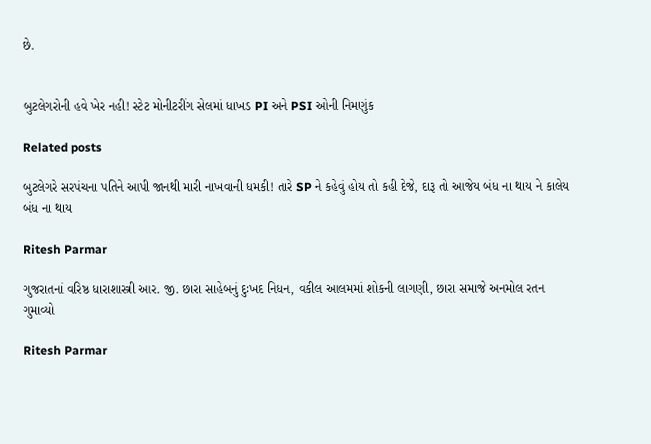છે.


બુટલેગરોની હવે ખેર નહી! સ્ટેટ મોનીટરીંગ સેલમાં ધાખડ PI અને PSI ઓની નિમણુંક

Related posts

બુટલેગરે સરપંચના પતિને આપી જાનથી મારી નાખવાની ધમકી! તારે SP ને કહેવું હોય તો કહી દેજે, દારૂ તો આજેય બંધ ના થાય ને કાલેય બંધ ના થાય

Ritesh Parmar

ગુજરાતનાં વરિષ્ઠ ધારાશાસ્ત્રી આર. જી. છારા સાહેબનું દુઃખદ નિધન, વકીલ આલમમાં શોકની લાગણી, છારા સમાજે અનમોલ રતન ગુમાવ્યો

Ritesh Parmar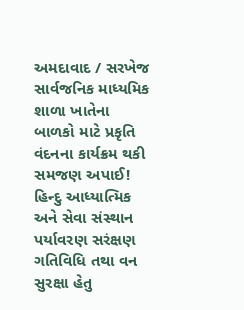અમદાવાદ / સરખેજ સાર્વજનિક માધ્યમિક શાળા ખાતેના બાળકો માટે પ્રકૃતિ વંદનના કાર્યક્રમ થકી સમજણ અપાઈ! હિન્દુ આધ્યાત્મિક અને સેવા સંસ્થાન પર્યાવરણ સરંક્ષણ ગતિવિધિ તથા વન સુરક્ષા હેતુ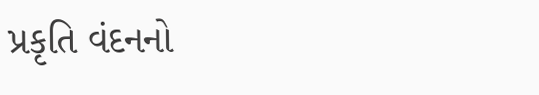પ્રકૃતિ વંદનનો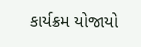કાર્યક્રમ યોજાયો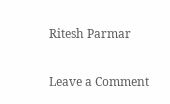Ritesh Parmar

Leave a Comment